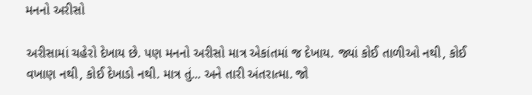મનનો અરીસો

અરીસામાં ચહેરો દેખાય છે. પણ મનનો અરીસો માત્ર એકાંતમાં જ દેખાય. જ્યાં કોઈ તાળીઓ નથી, કોઈ વખાણ નથી, કોઈ દેખાડો નથી. માત્ર તું... અને તારી અંતરાત્મા. જો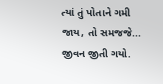ત્યાં તું પોતાને ગમી જાય, તો સમજજે... જીવન જીતી ગયો.